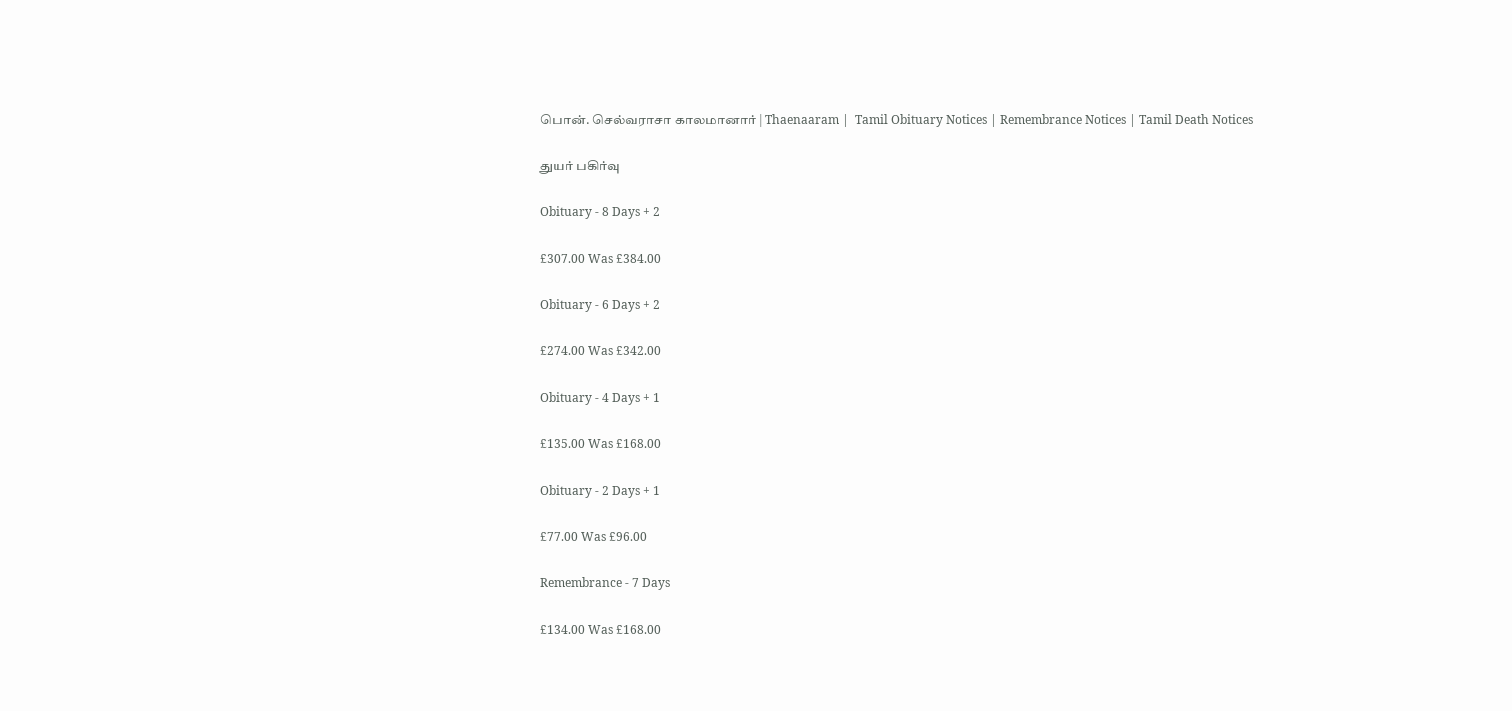பொன். செல்வராசா காலமானார் | Thaenaaram |  Tamil Obituary Notices | Remembrance Notices | Tamil Death Notices

துயர் பகிர்வு

Obituary - 8 Days + 2

£307.00 Was £384.00

Obituary - 6 Days + 2

£274.00 Was £342.00

Obituary - 4 Days + 1

£135.00 Was £168.00

Obituary - 2 Days + 1

£77.00 Was £96.00

Remembrance - 7 Days

£134.00 Was £168.00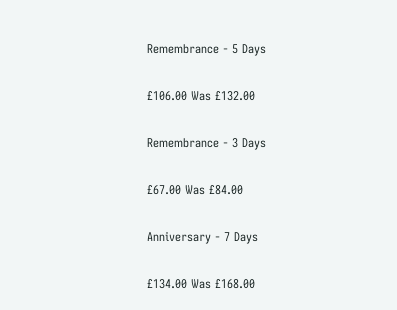Remembrance - 5 Days

£106.00 Was £132.00

Remembrance - 3 Days

£67.00 Was £84.00

Anniversary - 7 Days

£134.00 Was £168.00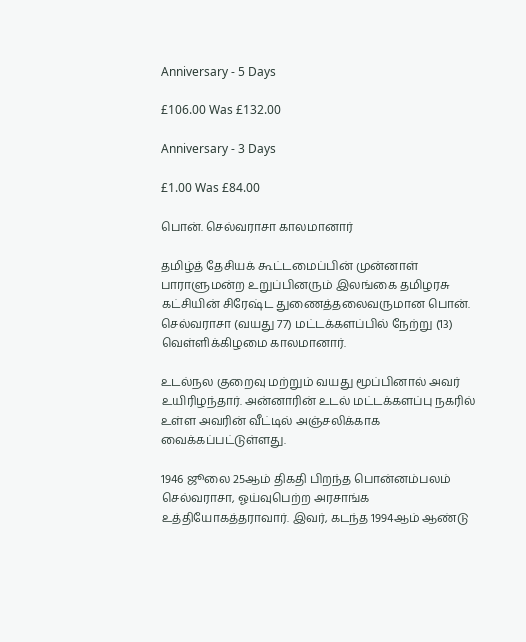Anniversary - 5 Days

£106.00 Was £132.00

Anniversary - 3 Days

£1.00 Was £84.00

பொன். செல்வராசா காலமானார்

தமிழ்த் தேசியக் கூட்டமைப்பின் முன்னாள் பாராளுமன்ற உறுப்பினரும் இலங்கை தமிழரசு கட்சியின் சிரேஷ்ட துணைத்தலைவருமான பொன். செல்வராசா (வயது 77) மட்டக்களப்பில் நேற்று (13) வெள்ளிக்கிழமை காலமானார்.

உடல்நல குறைவு மற்றும் வயது மூப்பினால் அவர் உயிரிழந்தார். அன்னாரின் உடல் மட்டக்களப்பு நகரில் உள்ள அவரின் வீட்டில் அஞ்சலிக்காக வைக்கப்பட்டுள்ளது.

1946 ஜூலை 25ஆம் திகதி பிறந்த பொன்னம்பலம் செல்வராசா, ஓய்வுபெற்ற அரசாங்க உத்தியோகத்தராவார். இவர், கடந்த 1994ஆம் ஆண்டு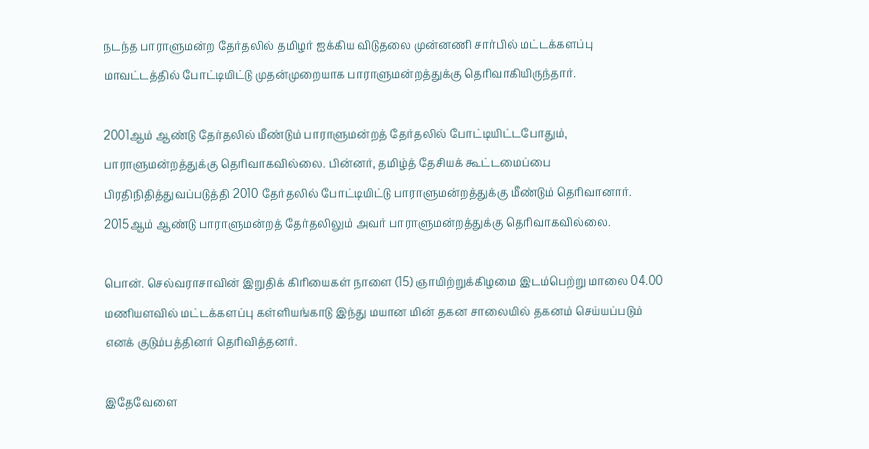நடந்த பாராளுமன்ற தேர்தலில் தமிழர் ஐக்கிய விடுதலை முன்னணி சார்பில் மட்டக்களப்பு மாவட்டத்தில் போட்டியிட்டு முதன்முறையாக பாராளுமன்றத்துக்கு தெரிவாகியிருந்தார்.

2001ஆம் ஆண்டு தேர்தலில் மீண்டும் பாராளுமன்றத் தேர்தலில் போட்டியிட்டபோதும், பாராளுமன்றத்துக்கு தெரிவாகவில்லை. பின்னர், தமிழ்த் தேசியக் கூட்டமைப்பை பிரதிநிதித்துவப்படுத்தி 2010 தேர்தலில் போட்டியிட்டு பாராளுமன்றத்துக்கு மீண்டும் தெரிவானார். 2015ஆம் ஆண்டு பாராளுமன்றத் தேர்தலிலும் அவர் பாராளுமன்றத்துக்கு தெரிவாகவில்லை.

பொன். செல்வராசாவின் இறுதிக் கிரியைகள் நாளை (15) ஞாயிற்றுக்கிழமை இடம்பெற்று மாலை 04.00 மணியளவில் மட்டக்களப்பு கள்ளியங்காடு இந்து மயான மின் தகன சாலையில் தகனம் செய்யப்படும் எனக் குடும்பத்தினர் தெரிவித்தனர்.

இதேவேளை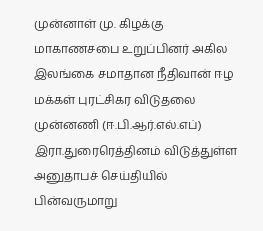முன்னாள் மு. கிழக்கு மாகாணசபை உறுப்பினர் அகில இலங்கை சமாதான நீதிவான் ஈழ மக்கள் புரட்சிகர விடுதலை முன்னணி (ஈ.பி.ஆர்.எல்.எப்) இரா.துரைரெத்தினம் விடுத்துள்ள அனுதாபச் செய்தியில் பின்வருமாறு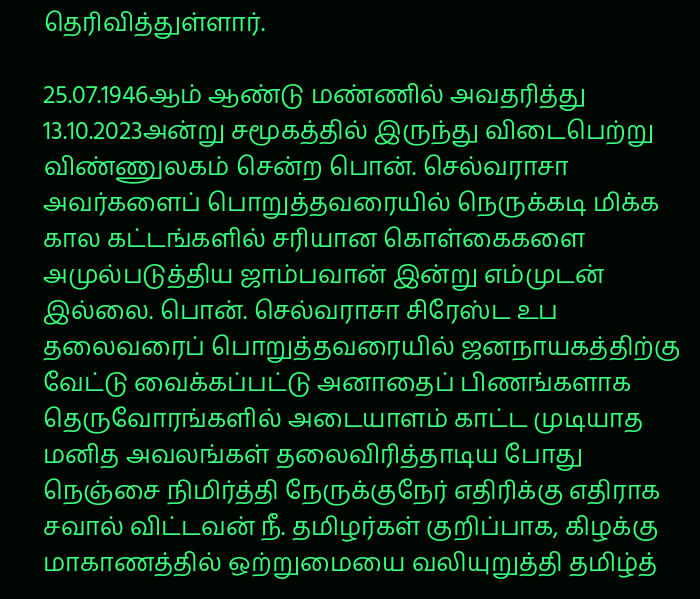தெரிவித்துள்ளார்.

25.07.1946ஆம் ஆண்டு மண்ணில் அவதரித்து 13.10.2023அன்று சமூகத்தில் இருந்து விடைபெற்று விண்ணுலகம் சென்ற பொன். செல்வராசா அவர்களைப் பொறுத்தவரையில் நெருக்கடி மிக்க கால கட்டங்களில் சரியான கொள்கைகளை அமுல்படுத்திய ஜாம்பவான் இன்று எம்முடன் இல்லை. பொன். செல்வராசா சிரேஸ்ட உப தலைவரைப் பொறுத்தவரையில் ஜனநாயகத்திற்கு வேட்டு வைக்கப்பட்டு அனாதைப் பிணங்களாக தெருவோரங்களில் அடையாளம் காட்ட முடியாத மனித அவலங்கள் தலைவிரித்தாடிய போது நெஞ்சை நிமிர்த்தி நேருக்குநேர் எதிரிக்கு எதிராக சவால் விட்டவன் நீ. தமிழர்கள் குறிப்பாக, கிழக்கு மாகாணத்தில் ஒற்றுமையை வலியுறுத்தி தமிழ்த்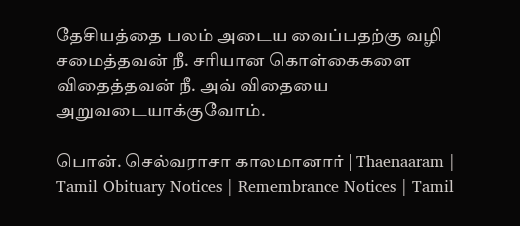தேசியத்தை பலம் அடைய வைப்பதற்கு வழி சமைத்தவன் நீ. சரியான கொள்கைகளை விதைத்தவன் நீ. அவ் விதையை அறுவடையாக்குவோம்.

பொன். செல்வராசா காலமானார் | Thaenaaram |  Tamil Obituary Notices | Remembrance Notices | Tamil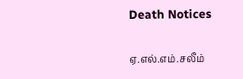Death Notices

ஏ.எல்.எம்.சலீம்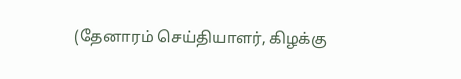(தேனாரம் செய்தியாளர், கிழக்கு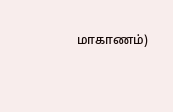மாகாணம்)